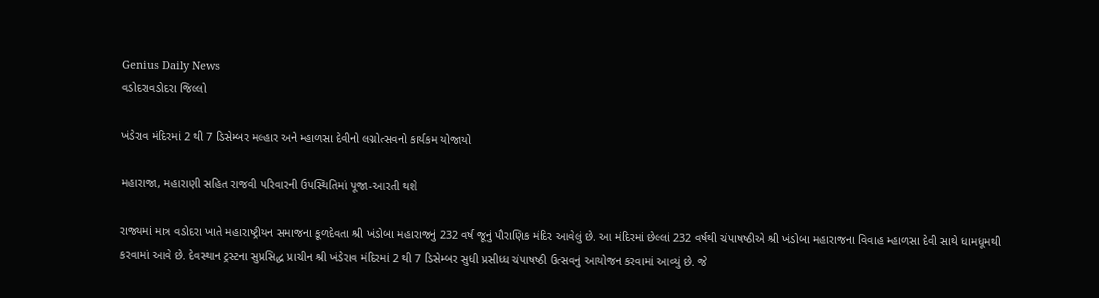Genius Daily News
વડોદરાવડોદરા જિલ્લો

ખંડેરાવ મંદિરમાં 2 થી 7 ડિસેમ્બર મલ્હાર અને મ્હાળસા દેવીનો લગ્નોત્સવનો કાર્યકમ યોજાયો

મહારાજા, મહારાણી સહિત રાજવી પરિવારની ઉપસ્થિતિમાં પૂજા-આરતી થશે

રાજ્યમાં માત્ર વડોદરા ખાતે મહારાષ્ટ્રીયન સમાજના કૂળદેવતા શ્રી ખંડોબા મહારાજનું 232 વર્ષ જૂનું પૌરાણિક મંદિર આવેલું છે. આ મંદિરમાં છેલ્લાં 232 વર્ષથી ચંપાષષ્ઠીએ શ્રી ખંડોબા મહારાજના વિવાહ મ્હાળસા દેવી સાથે ધામધૂમથી કરવામાં આવે છે. દેવસ્થાન ટ્રસ્ટના સુપ્રસિદ્ધ પ્રાચીન શ્રી ખંડેરાવ મંદિરમાં 2 થી 7 ડિસેમ્બર સુધી પ્રસીધ્ધ ચંપાષષ્ઠી ઉત્સવનું આયોજન કરવામાં આવ્યું છે. જે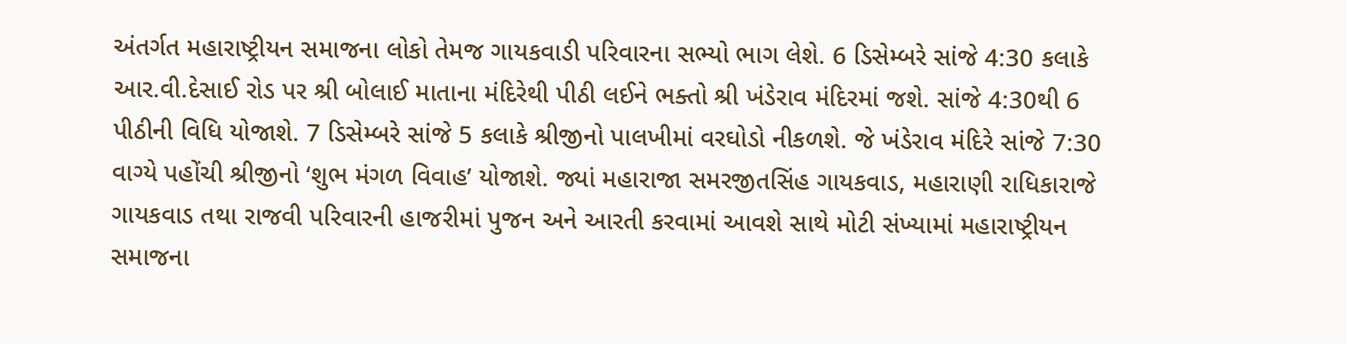અંતર્ગત મહારાષ્ટ્રીયન સમાજના લોકો તેમજ ગાયકવાડી પરિવારના સભ્યો ભાગ લેશે. 6 ડિસેમ્બરે સાંજે 4:30 કલાકે આર.વી.દેસાઈ રોડ પર શ્રી બોલાઈ માતાના મંદિરેથી પીઠી લઈને ભક્તો શ્રી ખંડેરાવ મંદિરમાં જશે. સાંજે 4:30થી 6 પીઠીની વિધિ યોજાશે. 7 ડિસેમ્બરે સાંજે 5 કલાકે શ્રીજીનો પાલખીમાં વરઘોડો નીકળશે. જે ખંડેરાવ મંદિરે સાંજે 7:30 વાગ્યે પહોંચી શ્રીજીનો ‘શુભ મંગળ વિવાહ’ યોજાશે. જ્યાં મહારાજા સમરજીતસિંહ ગાયકવાડ, મહારાણી રાધિકારાજે ગાયકવાડ તથા રાજવી પરિવારની હાજરીમાં પુજન અને આરતી કરવામાં આવશે સાથે મોટી સંખ્યામાં મહારાષ્ટ્રીયન સમાજના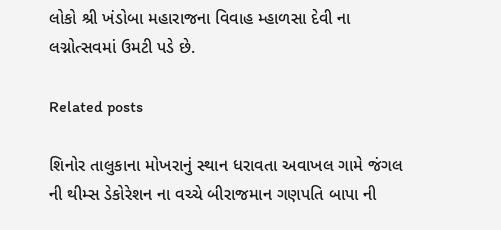લોકો શ્રી ખંડોબા મહારાજના વિવાહ મ્હાળસા દેવી ના લગ્નોત્સવમાં ઉમટી પડે છે.

Related posts

શિનોર તાલુકાના મોખરાનું સ્થાન ધરાવતા અવાખલ ગામે જંગલ ની થીમ્સ ડેકોરેશન ના વચ્ચે બીરાજમાન ગણપતિ બાપા ની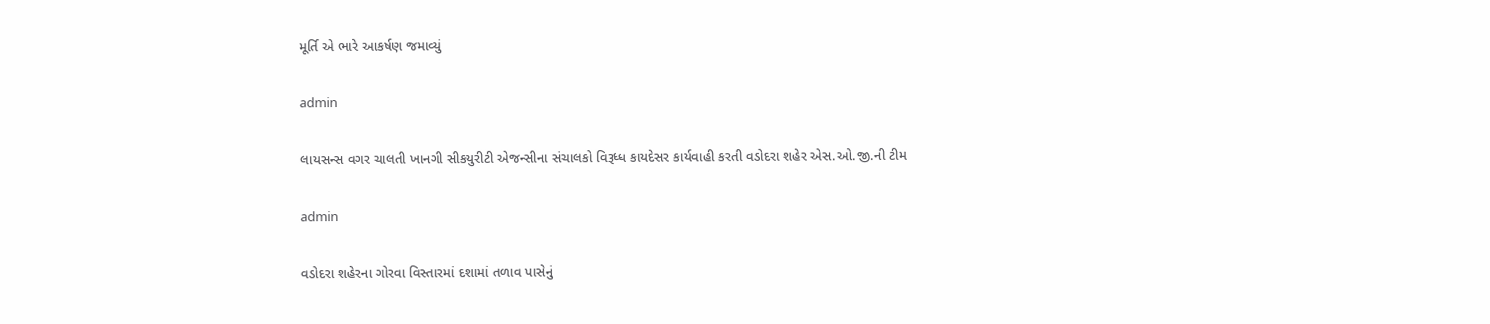મૂર્તિ એ ભારે આકર્ષણ જમાવ્યું

admin

લાયસન્સ વગર ચાલતી ખાનગી સીકયુરીટી એજન્સીના સંચાલકો વિરૂધ્ધ કાયદેસર કાર્યવાહી કરતી વડોદરા શહેર એસ.ઓ.જી.ની ટીમ

admin

વડોદરા શહેરના ગોરવા વિસ્તારમાં દશામાં તળાવ પાસેનું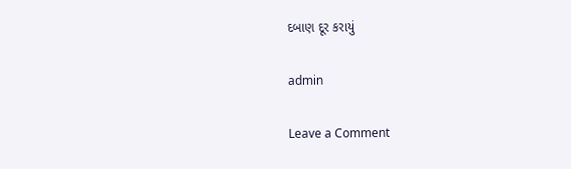દબાણ દૂર કરાયું

admin

Leave a Comment